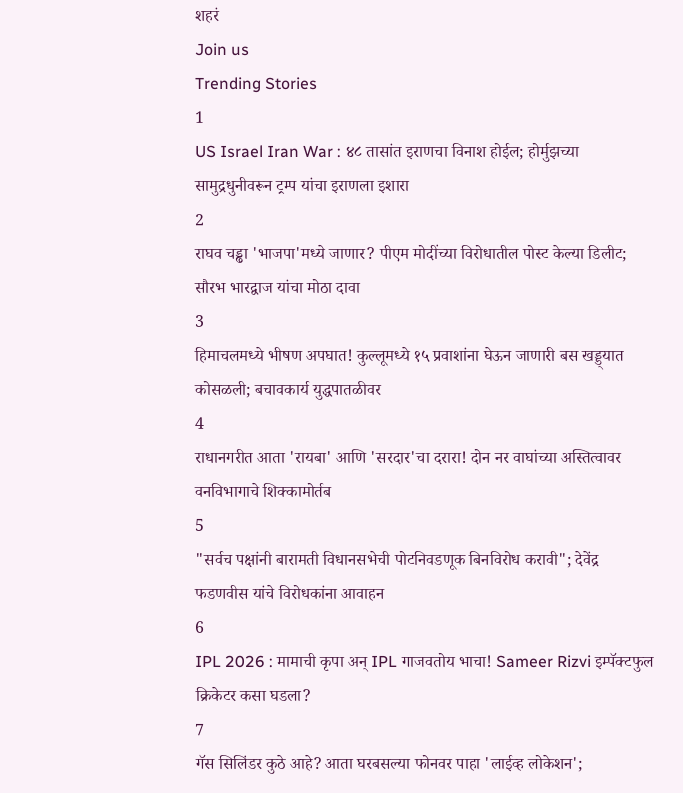शहरं
Join us
Trending Stories
1
US Israel Iran War : ४८ तासांत इराणचा विनाश होईल; होर्मुझच्या सामुद्रधुनीवरून ट्रम्प यांचा इराणला इशारा
2
राघव चड्ढा 'भाजपा'मध्ये जाणार? पीएम मोदींच्या विरोधातील पोस्ट केल्या डिलीट; सौरभ भारद्वाज यांचा मोठा दावा
3
हिमाचलमध्ये भीषण अपघात! कुल्लूमध्ये १५ प्रवाशांना घेऊन जाणारी बस खड्ड्यात कोसळली; बचावकार्य युद्धपातळीवर
4
राधानगरीत आता 'रायबा' आणि 'सरदार'चा दरारा! दोन नर वाघांच्या अस्तित्वावर वनविभागाचे शिक्कामोर्तब
5
"सर्वच पक्षांनी बारामती विधानसभेची पोटनिवडणूक बिनविरोध करावी"; देवेंद्र फडणवीस यांचे विरोधकांना आवाहन
6
IPL 2026 : मामाची कृपा अन् IPL गाजवतोय भाचा! Sameer Rizvi इम्पॅक्टफुल क्रिकेटर कसा घडला?
7
गॅस सिलिंडर कुठे आहे? आता घरबसल्या फोनवर पाहा 'लाईव्ह लोकेशन';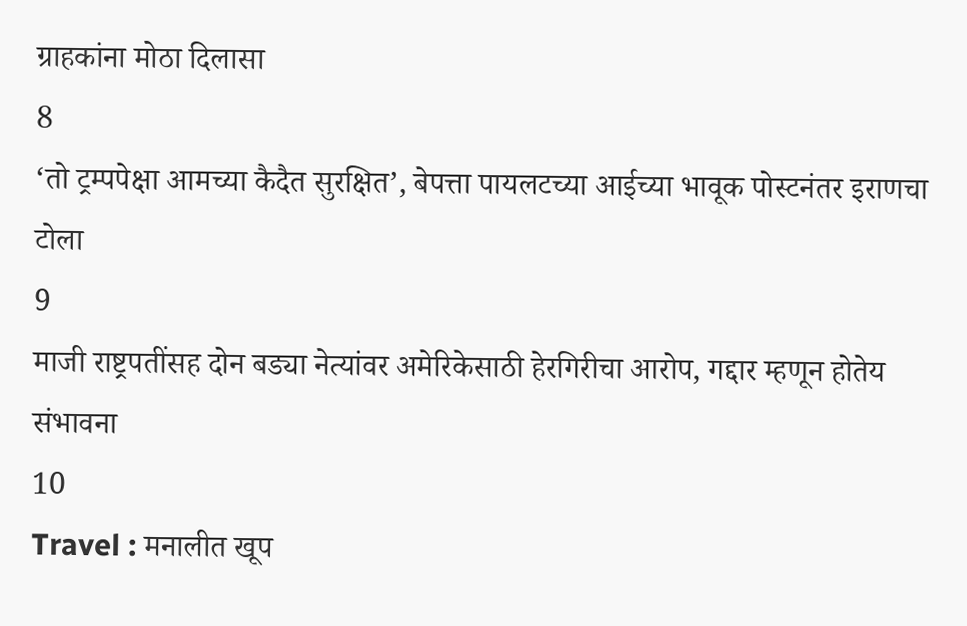ग्राहकांना मोठा दिलासा
8
‘तो ट्रम्पपेक्षा आमच्या कैदैत सुरक्षित’, बेपत्ता पायलटच्या आईच्या भावूक पोस्टनंतर इराणचा टोला
9
माजी राष्ट्रपतींसह दोन बड्या नेत्यांवर अमेरिकेसाठी हेरगिरीचा आरोप, गद्दार म्हणून होतेय संभावना
10
Travel : मनालीत खूप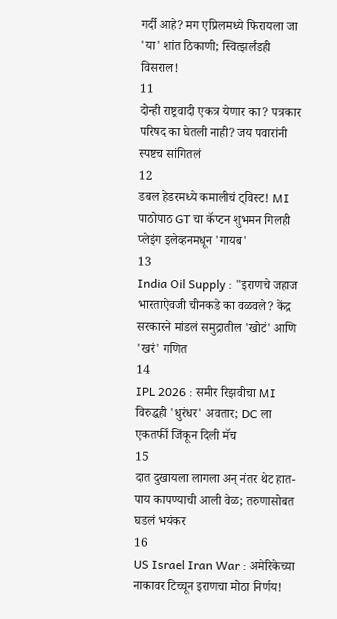गर्दी आहे? मग एप्रिलमध्ये फिरायला जा 'या' शांत ठिकाणी; स्वित्झर्लंडही विसराल!
11
दोन्ही राष्ट्रवादी एकत्र येणार का? पत्रकार परिषद का घेतली नाही? जय पवारांनी स्पष्टच सांगितलं
12
डबल हेडरमध्ये कमालीचं ट्विस्ट! MI पाठोपाठ GT चा कॅप्टन शुभमन गिलही प्लेइंग इलेव्हनमधून 'गायब'
13
India Oil Supply : "इराणचे जहाज भारताऐवजी चीनकडे का वळवले? केंद्र सरकारने मांडलं समुद्रातील 'खोटं' आणि 'खरं' गणित
14
IPL 2026 : समीर रिझवीचा MI विरुद्धही 'धुरंधर' अवतार; DC ला एकतर्फी जिंकून दिली मॅच
15
दात दुखायला लागला अन् नंतर थेट हात-पाय कापण्याची आली वेळ; तरुणासोबत घडलं भयंकर
16
US Israel Iran War : अमेरिकेच्या नाकावर टिच्चून इराणचा मोठा निर्णय!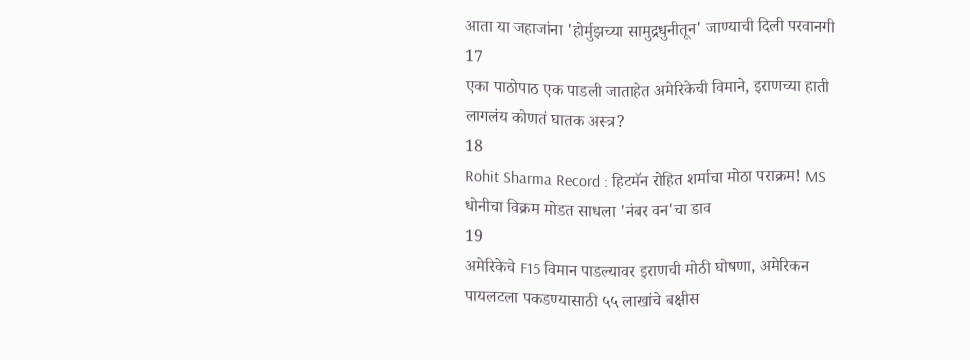आता या जहाजांना 'होर्मुझच्या सामुद्रधुनीतून' जाण्याची दिली परवानगी
17
एका पाठोपाठ एक पाडली जाताहेत अमेरिकेची विमाने, इराणच्या हाती लागलंय कोणतं घातक अस्त्र?
18
Rohit Sharma Record : हिटमॅन रोहित शर्माचा मोठा पराक्रम! MS धोनीचा विक्रम मोडत साधला 'नंबर वन'चा डाव
19
अमेरिकेचे F15 विमान पाडल्यावर इराणची मोठी घोषणा, अमेरिकन पायलटला पकडण्यासाठी ५५ लाखांचे बक्षीस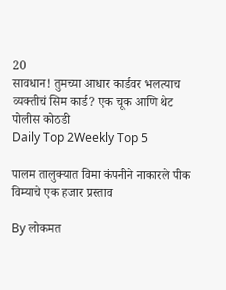20
सावधान! तुमच्या आधार कार्डवर भलत्याच व्यक्तीचं सिम कार्ड? एक चूक आणि थेट पोलीस कोठडी
Daily Top 2Weekly Top 5

पालम तालुक्यात विमा कंपनीने नाकारले पीक विम्याचे एक हजार प्रस्ताव

By लोकमत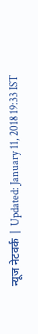न्यूज नेटवर्क | Updated: January 11, 2018 19:33 IST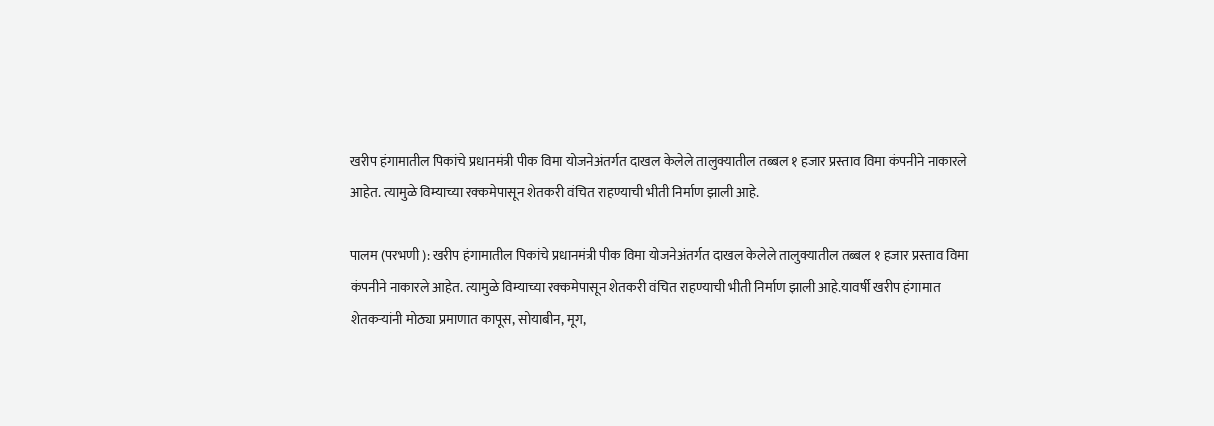खरीप हंगामातील पिकांचे प्रधानमंत्री पीक विमा योजनेअंतर्गत दाखल केलेले तालुक्यातील तब्बल १ हजार प्रस्ताव विमा कंपनीने नाकारले आहेत. त्यामुळे विम्याच्या रक्कमेपासून शेतकरी वंचित राहण्याची भीती निर्माण झाली आहे.

पालम (परभणी ): खरीप हंगामातील पिकांचे प्रधानमंत्री पीक विमा योजनेअंतर्गत दाखल केलेले तालुक्यातील तब्बल १ हजार प्रस्ताव विमा कंपनीने नाकारले आहेत. त्यामुळे विम्याच्या रक्कमेपासून शेतकरी वंचित राहण्याची भीती निर्माण झाली आहे.यावर्षी खरीप हंगामात शेतकर्‍यांनी मोठ्या प्रमाणात कापूस, सोयाबीन, मूग,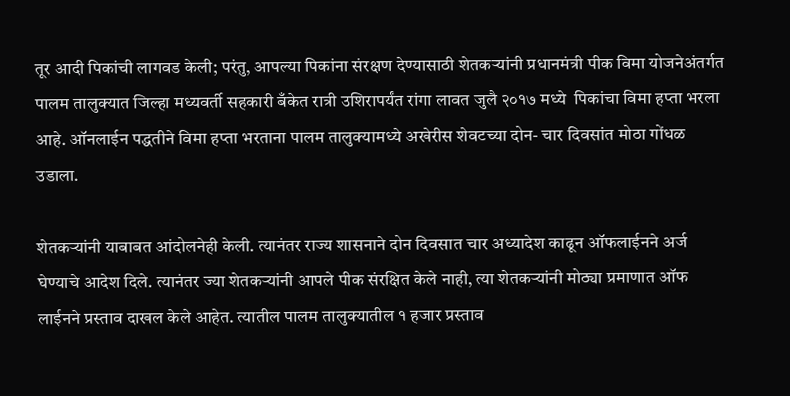तूर आदी पिकांची लागवड केली; परंतु, आपल्या पिकांना संरक्षण देण्यासाठी शेतकर्‍यांनी प्रधानमंत्री पीक विमा योजनेअंतर्गत पालम तालुक्यात जिल्हा मध्यवर्ती सहकारी बँकेत रात्री उशिरापर्यंत रांगा लावत जुलै २०१७ मध्ये  पिकांचा विमा हप्ता भरला आहे. ऑनलाईन पद्धतीने विमा हप्ता भरताना पालम तालुक्यामध्ये अखेरीस शेवटच्या दोन- चार दिवसांत मोठा गोंधळ उडाला.

शेतकर्‍यांनी याबाबत आंदोलनेही केली. त्यानंतर राज्य शासनाने दोन दिवसात चार अध्यादेश काढून ऑफलाईनने अर्ज घेण्याचे आदेश दिले. त्यानंतर ज्या शेतकर्‍यांनी आपले पीक संरक्षित केले नाही, त्या शेतकर्‍यांनी मोठ्या प्रमाणात ऑफ लाईनने प्रस्ताव दाखल केले आहेत. त्यातील पालम तालुक्यातील १ हजार प्रस्ताव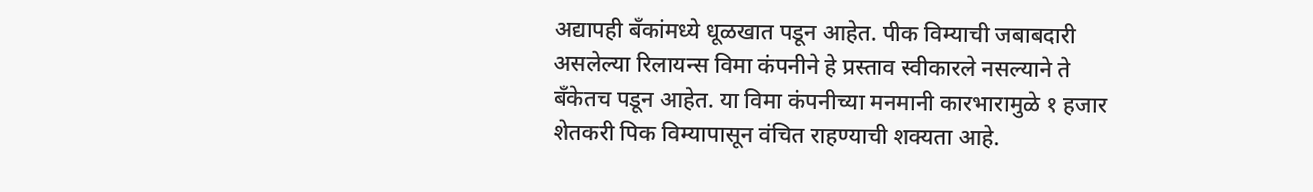अद्यापही बँकांमध्ये धूळखात पडून आहेत. पीक विम्याची जबाबदारी असलेल्या रिलायन्स विमा कंपनीने हे प्रस्ताव स्वीकारले नसल्याने ते बँकेतच पडून आहेत. या विमा कंपनीच्या मनमानी कारभारामुळे १ हजार शेतकरी पिक विम्यापासून वंचित राहण्याची शक्यता आहे.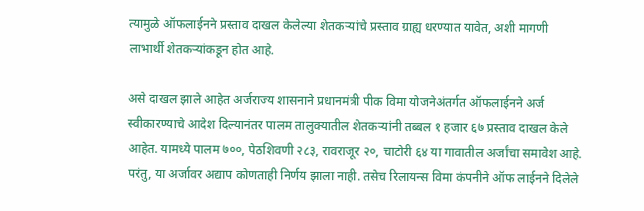त्यामुळे ऑफलाईनने प्रस्ताव दाखल केलेल्या शेतकर्‍यांचे प्रस्ताव ग्राह्य धरण्यात यावेत, अशी मागणी लाभार्थी शेतकर्‍यांकडून होत आहे.

असे दाखल झाले आहेत अर्जराज्य शासनाने प्रधानमंत्री पीक विमा योजनेअंतर्गत ऑफलाईनने अर्ज स्वीकारण्याचे आदेश दिल्यानंतर पालम तालुक्यातील शेतकर्‍यांनी तब्बल १ हजार ६७ प्रस्ताव दाखल केले आहेत. यामध्ये पालम ७००, पेठशिवणी २८३, रावराजूर २०, चाटोरी ६४ या गावातील अर्जांचा समावेश आहे. परंतु, या अर्जावर अद्याप कोणताही निर्णय झाला नाही. तसेच रिलायन्स विमा कंपनीने ऑफ लाईनने दिलेले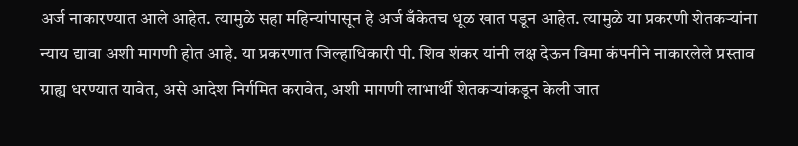अर्ज नाकारण्यात आले आहेत. त्यामुळे सहा महिन्यांपासून हे अर्ज बँकेतच धूळ खात पडून आहेत. त्यामुळे या प्रकरणी शेतकर्‍यांना न्याय द्यावा अशी मागणी होत आहे. या प्रकरणात जिल्हाधिकारी पी. शिव शंकर यांनी लक्ष देऊन विमा कंपनीने नाकारलेले प्रस्ताव ग्राह्य धरण्यात यावेत, असे आदेश निर्गमित करावेत, अशी मागणी लाभार्थी शेतकर्‍यांकडून केली जात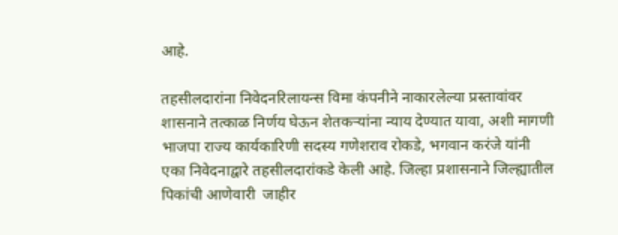आहे.

तहसीलदारांना निवेदनरिलायन्स विमा कंपनीने नाकारलेल्या प्रस्तावांवर शासनाने तत्काळ निर्णय घेऊन शेतकर्‍यांना न्याय देण्यात यावा, अशी मागणी भाजपा राज्य कार्यकारिणी सदस्य गणेशराव रोकडे, भगवान करंजे यांनी एका निवेदनाद्वारे तहसीलदारांकडे केली आहे. जिल्हा प्रशासनाने जिल्ह्यातील पिकांची आणेवारी  जाहीर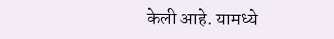केली आहे. यामध्ये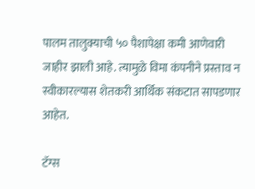पालम तालुक्याची ५० पैशापेक्षा कमी आणेवारी  जाहीर झाली आहे. त्यामुळे विमा कंपनीने प्रस्ताव न स्वीकारल्यास शेतकरी आर्थिक संकटात सापडणार आहेत.

टॅग्स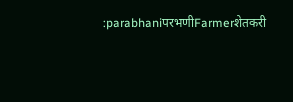:parabhaniपरभणीFarmerशेतकरी